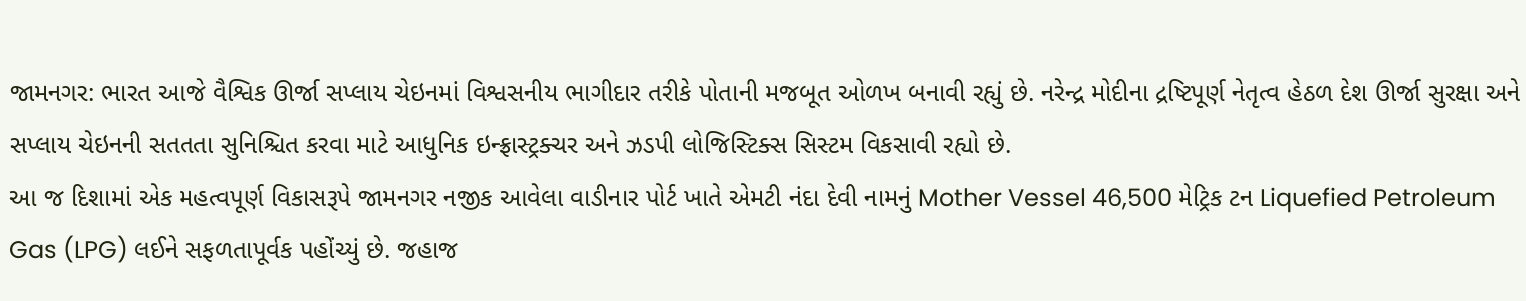જામનગર: ભારત આજે વૈશ્વિક ઊર્જા સપ્લાય ચેઇનમાં વિશ્વસનીય ભાગીદાર તરીકે પોતાની મજબૂત ઓળખ બનાવી રહ્યું છે. નરેન્દ્ર મોદીના દ્રષ્ટિપૂર્ણ નેતૃત્વ હેઠળ દેશ ઊર્જા સુરક્ષા અને સપ્લાય ચેઇનની સતતતા સુનિશ્ચિત કરવા માટે આધુનિક ઇન્ફ્રાસ્ટ્રક્ચર અને ઝડપી લોજિસ્ટિક્સ સિસ્ટમ વિકસાવી રહ્યો છે.
આ જ દિશામાં એક મહત્વપૂર્ણ વિકાસરૂપે જામનગર નજીક આવેલા વાડીનાર પોર્ટ ખાતે એમટી નંદા દેવી નામનું Mother Vessel 46,500 મેટ્રિક ટન Liquefied Petroleum Gas (LPG) લઈને સફળતાપૂર્વક પહોંચ્યું છે. જહાજ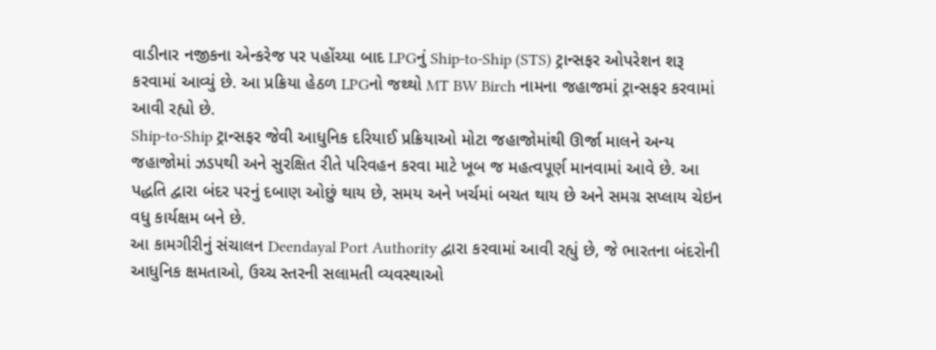વાડીનાર નજીકના એન્કરેજ પર પહોંચ્યા બાદ LPGનું Ship-to-Ship (STS) ટ્રાન્સફર ઓપરેશન શરૂ કરવામાં આવ્યું છે. આ પ્રક્રિયા હેઠળ LPGનો જથ્થો MT BW Birch નામના જહાજમાં ટ્રાન્સફર કરવામાં આવી રહ્યો છે.
Ship-to-Ship ટ્રાન્સફર જેવી આધુનિક દરિયાઈ પ્રક્રિયાઓ મોટા જહાજોમાંથી ઊર્જા માલને અન્ય જહાજોમાં ઝડપથી અને સુરક્ષિત રીતે પરિવહન કરવા માટે ખૂબ જ મહત્વપૂર્ણ માનવામાં આવે છે. આ પદ્ધતિ દ્વારા બંદર પરનું દબાણ ઓછું થાય છે, સમય અને ખર્ચમાં બચત થાય છે અને સમગ્ર સપ્લાય ચેઇન વધુ કાર્યક્ષમ બને છે.
આ કામગીરીનું સંચાલન Deendayal Port Authority દ્વારા કરવામાં આવી રહ્યું છે, જે ભારતના બંદરોની આધુનિક ક્ષમતાઓ, ઉચ્ચ સ્તરની સલામતી વ્યવસ્થાઓ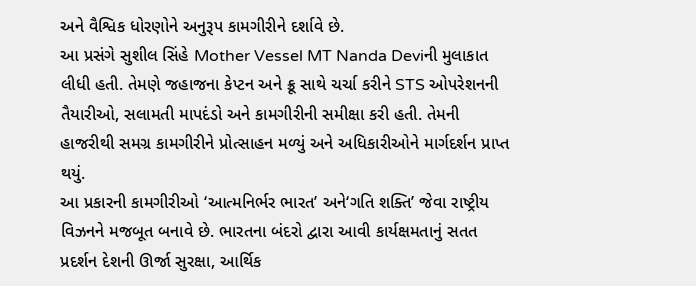અને વૈશ્વિક ધોરણોને અનુરૂપ કામગીરીને દર્શાવે છે.
આ પ્રસંગે સુશીલ સિંહે Mother Vessel MT Nanda Deviની મુલાકાત લીધી હતી. તેમણે જહાજના કેપ્ટન અને ક્રૂ સાથે ચર્ચા કરીને STS ઓપરેશનની તૈયારીઓ, સલામતી માપદંડો અને કામગીરીની સમીક્ષા કરી હતી. તેમની હાજરીથી સમગ્ર કામગીરીને પ્રોત્સાહન મળ્યું અને અધિકારીઓને માર્ગદર્શન પ્રાપ્ત થયું.
આ પ્રકારની કામગીરીઓ ‘આત્મનિર્ભર ભારત’ અને‘ગતિ શક્તિ’ જેવા રાષ્ટ્રીય વિઝનને મજબૂત બનાવે છે. ભારતના બંદરો દ્વારા આવી કાર્યક્ષમતાનું સતત પ્રદર્શન દેશની ઊર્જા સુરક્ષા, આર્થિક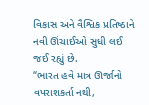વિકાસ અને વૈશ્વિક પ્રતિષ્ઠાને નવી ઊંચાઈઓ સુધી લઈ જઈ રહ્યું છે.
“ભારત હવે માત્ર ઊર્જાનો વપરાશકર્તા નથી,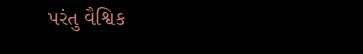પરંતુ વૈશ્વિક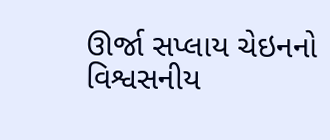ઊર્જા સપ્લાય ચેઇનનો વિશ્વસનીય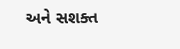અને સશક્ત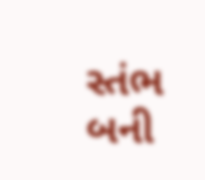સ્તંભ બની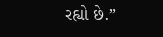રહ્યો છે.”